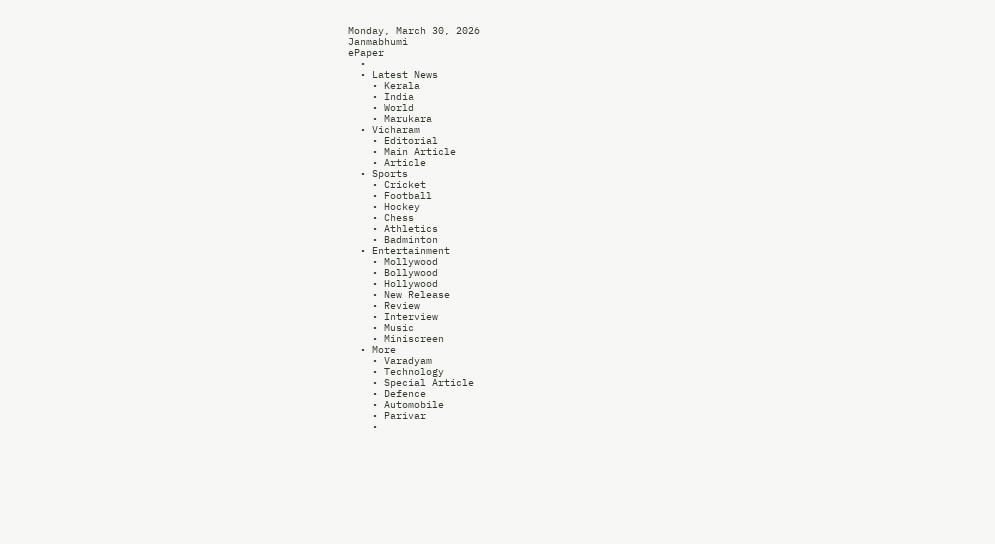Monday, March 30, 2026
Janmabhumi
ePaper
  •
  • Latest News
    • Kerala
    • India
    • World
    • Marukara
  • Vicharam
    • Editorial
    • Main Article
    • Article
  • Sports
    • Cricket
    • Football
    • Hockey
    • Chess
    • Athletics
    • Badminton
  • Entertainment
    • Mollywood
    • Bollywood
    • Hollywood
    • New Release
    • Review
    • Interview
    • Music
    • Miniscreen
  • More
    • Varadyam
    • Technology
    • Special Article
    • Defence
    • Automobile
    • Parivar
    •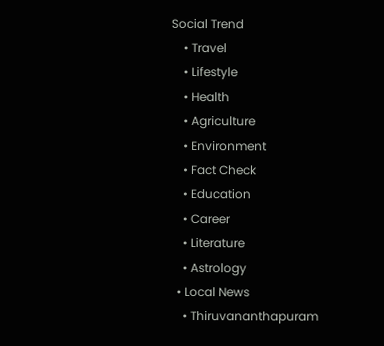Social Trend
    • Travel
    • Lifestyle
    • Health
    • Agriculture
    • Environment
    • Fact Check
    • Education
    • Career
    • Literature
    • Astrology
  • Local News
    • Thiruvananthapuram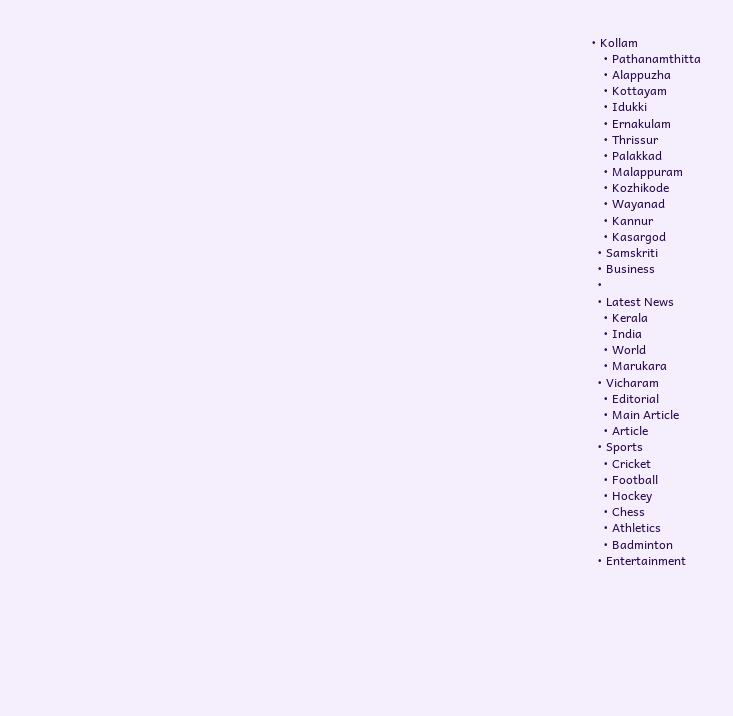• Kollam
    • Pathanamthitta
    • Alappuzha
    • Kottayam
    • Idukki
    • Ernakulam
    • Thrissur
    • Palakkad
    • Malappuram
    • Kozhikode
    • Wayanad
    • Kannur
    • Kasargod
  • Samskriti
  • Business
  •
  • Latest News
    • Kerala
    • India
    • World
    • Marukara
  • Vicharam
    • Editorial
    • Main Article
    • Article
  • Sports
    • Cricket
    • Football
    • Hockey
    • Chess
    • Athletics
    • Badminton
  • Entertainment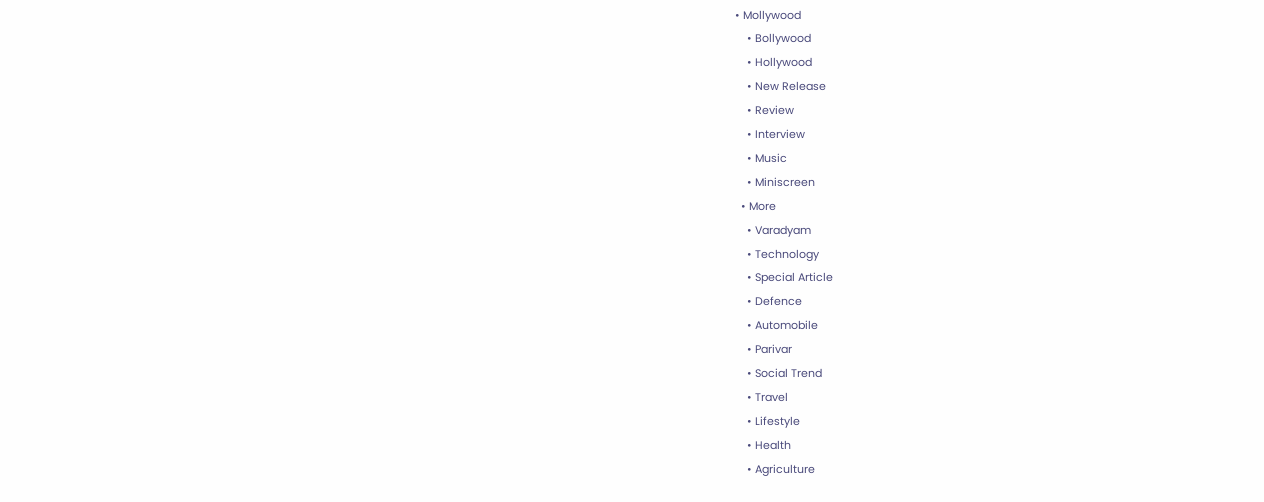• Mollywood
    • Bollywood
    • Hollywood
    • New Release
    • Review
    • Interview
    • Music
    • Miniscreen
  • More
    • Varadyam
    • Technology
    • Special Article
    • Defence
    • Automobile
    • Parivar
    • Social Trend
    • Travel
    • Lifestyle
    • Health
    • Agriculture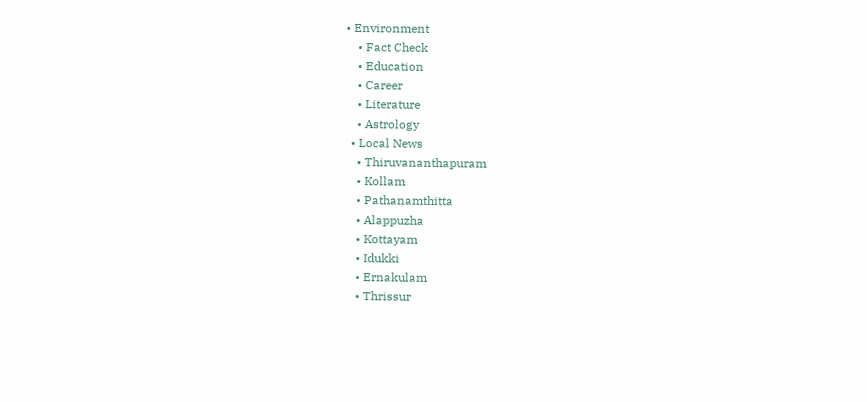• Environment
    • Fact Check
    • Education
    • Career
    • Literature
    • Astrology
  • Local News
    • Thiruvananthapuram
    • Kollam
    • Pathanamthitta
    • Alappuzha
    • Kottayam
    • Idukki
    • Ernakulam
    • Thrissur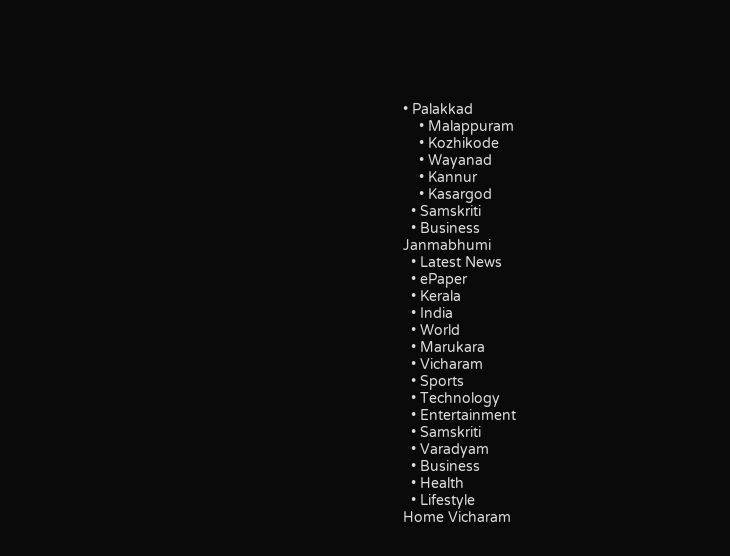• Palakkad
    • Malappuram
    • Kozhikode
    • Wayanad
    • Kannur
    • Kasargod
  • Samskriti
  • Business
Janmabhumi
  • Latest News
  • ePaper
  • Kerala
  • India
  • World
  • Marukara
  • Vicharam
  • Sports
  • Technology
  • Entertainment
  • Samskriti
  • Varadyam
  • Business
  • Health
  • Lifestyle
Home Vicharam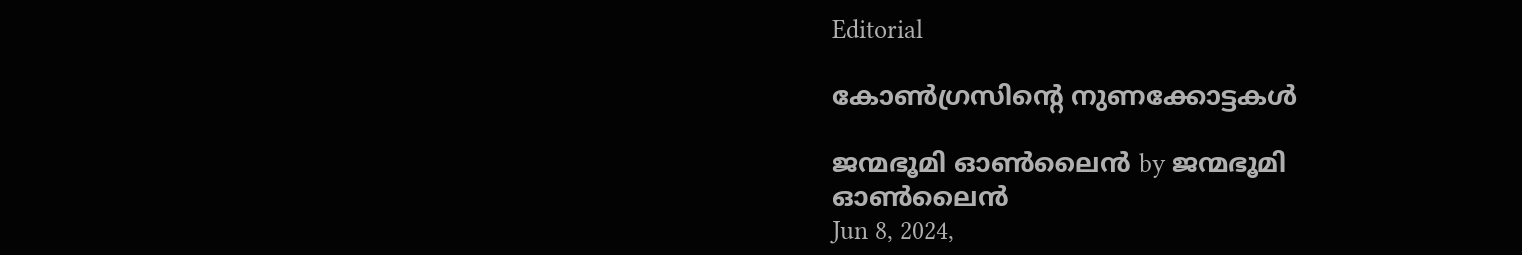Editorial

കോണ്‍ഗ്രസിന്റെ നുണക്കോട്ടകള്‍

ജന്മഭൂമി ഓണ്‍ലൈന്‍ by ജന്മഭൂമി ഓണ്‍ലൈന്‍
Jun 8, 2024,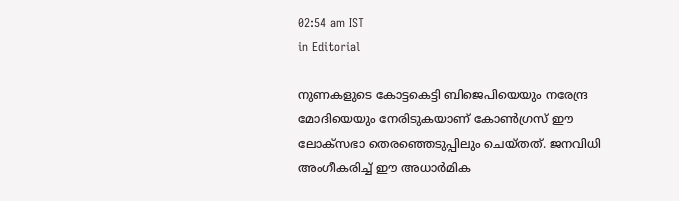02:54 am IST
in Editorial

നുണകളുടെ കോട്ടകെട്ടി ബിജെപിയെയും നരേന്ദ്ര മോദിയെയും നേരിടുകയാണ് കോണ്‍ഗ്രസ് ഈ ലോക്‌സഭാ തെരഞ്ഞെടുപ്പിലും ചെയ്തത്. ജനവിധി അംഗീകരിച്ച് ഈ അധാര്‍മിക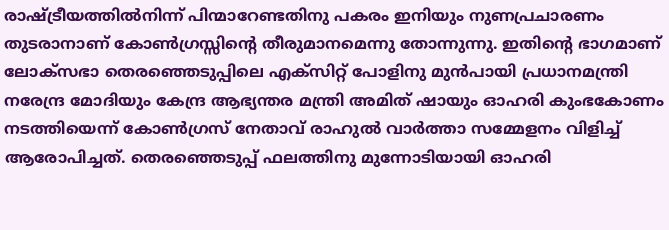രാഷ്‌ട്രീയത്തില്‍നിന്ന് പിന്മാറേണ്ടതിനു പകരം ഇനിയും നുണപ്രചാരണം തുടരാനാണ് കോണ്‍ഗ്രസ്സിന്റെ തീരുമാനമെന്നു തോന്നുന്നു. ഇതിന്റെ ഭാഗമാണ് ലോക്‌സഭാ തെരഞ്ഞെടുപ്പിലെ എക്‌സിറ്റ് പോളിനു മുന്‍പായി പ്രധാനമന്ത്രി നരേന്ദ്ര മോദിയും കേന്ദ്ര ആഭ്യന്തര മന്ത്രി അമിത് ഷായും ഓഹരി കുംഭകോണം നടത്തിയെന്ന് കോണ്‍ഗ്രസ് നേതാവ് രാഹുല്‍ വാര്‍ത്താ സമ്മേളനം വിളിച്ച് ആരോപിച്ചത്. തെരഞ്ഞെടുപ്പ് ഫലത്തിനു മുന്നോടിയായി ഓഹരി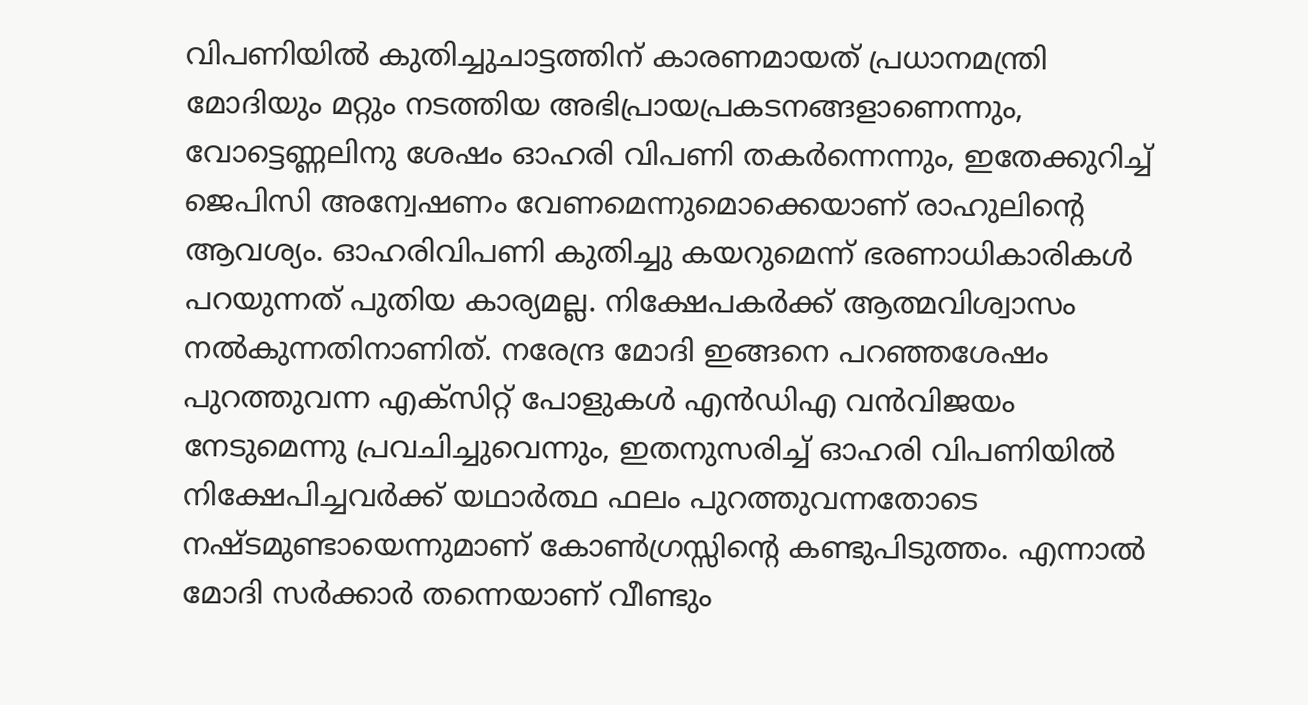വിപണിയില്‍ കുതിച്ചുചാട്ടത്തിന് കാരണമായത് പ്രധാനമന്ത്രി മോദിയും മറ്റും നടത്തിയ അഭിപ്രായപ്രകടനങ്ങളാണെന്നും, വോട്ടെണ്ണലിനു ശേഷം ഓഹരി വിപണി തകര്‍ന്നെന്നും, ഇതേക്കുറിച്ച് ജെപിസി അന്വേഷണം വേണമെന്നുമൊക്കെയാണ് രാഹുലിന്റെ ആവശ്യം. ഓഹരിവിപണി കുതിച്ചു കയറുമെന്ന് ഭരണാധികാരികള്‍ പറയുന്നത് പുതിയ കാര്യമല്ല. നിക്ഷേപകര്‍ക്ക് ആത്മവിശ്വാസം നല്‍കുന്നതിനാണിത്. നരേന്ദ്ര മോദി ഇങ്ങനെ പറഞ്ഞശേഷം പുറത്തുവന്ന എക്‌സിറ്റ് പോളുകള്‍ എന്‍ഡിഎ വന്‍വിജയം നേടുമെന്നു പ്രവചിച്ചുവെന്നും, ഇതനുസരിച്ച് ഓഹരി വിപണിയില്‍ നിക്ഷേപിച്ചവര്‍ക്ക് യഥാര്‍ത്ഥ ഫലം പുറത്തുവന്നതോടെ നഷ്ടമുണ്ടായെന്നുമാണ് കോണ്‍ഗ്രസ്സിന്റെ കണ്ടുപിടുത്തം. എന്നാല്‍ മോദി സര്‍ക്കാര്‍ തന്നെയാണ് വീണ്ടും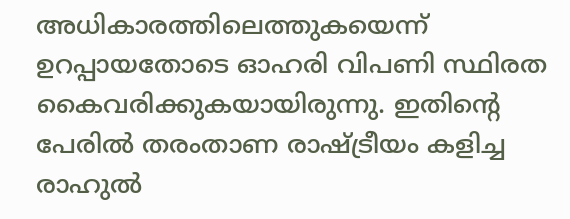അധികാരത്തിലെത്തുകയെന്ന് ഉറപ്പായതോടെ ഓഹരി വിപണി സ്ഥിരത കൈവരിക്കുകയായിരുന്നു. ഇതിന്റെ പേരില്‍ തരംതാണ രാഷ്‌ട്രീയം കളിച്ച രാഹുല്‍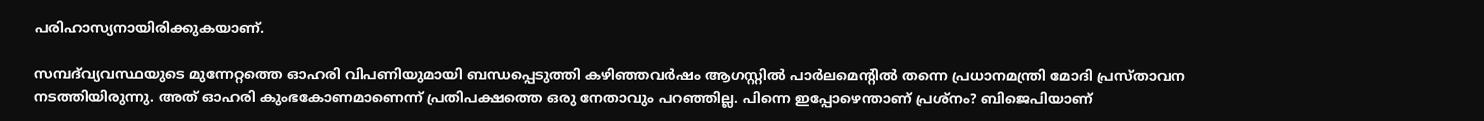പരിഹാസ്യനായിരിക്കുകയാണ്.

സമ്പദ്‌വ്യവസ്ഥയുടെ മുന്നേറ്റത്തെ ഓഹരി വിപണിയുമായി ബന്ധപ്പെടുത്തി കഴിഞ്ഞവര്‍ഷം ആഗസ്റ്റില്‍ പാര്‍ലമെന്റില്‍ തന്നെ പ്രധാനമന്ത്രി മോദി പ്രസ്താവന നടത്തിയിരുന്നു. അത് ഓഹരി കുംഭകോണമാണെന്ന് പ്രതിപക്ഷത്തെ ഒരു നേതാവും പറഞ്ഞില്ല. പിന്നെ ഇപ്പോഴെന്താണ് പ്രശ്‌നം? ബിജെപിയാണ്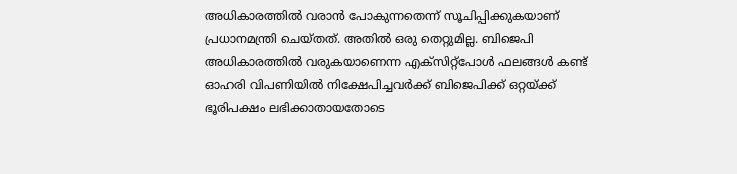അധികാരത്തില്‍ വരാന്‍ പോകുന്നതെന്ന് സൂചിപ്പിക്കുകയാണ് പ്രധാനമന്ത്രി ചെയ്തത്. അതില്‍ ഒരു തെറ്റുമില്ല. ബിജെപി അധികാരത്തില്‍ വരുകയാണെന്ന എക്‌സിറ്റ്‌പോള്‍ ഫലങ്ങള്‍ കണ്ട് ഓഹരി വിപണിയില്‍ നിക്ഷേപിച്ചവര്‍ക്ക് ബിജെപിക്ക് ഒറ്റയ്‌ക്ക് ഭൂരിപക്ഷം ലഭിക്കാതായതോടെ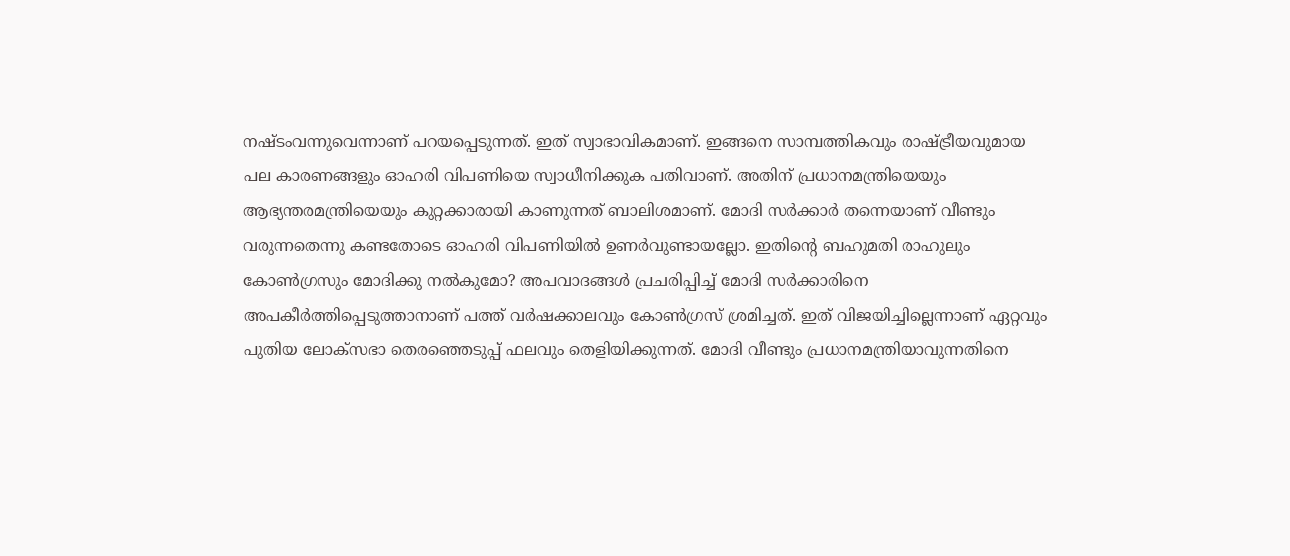നഷ്ടംവന്നുവെന്നാണ് പറയപ്പെടുന്നത്. ഇത് സ്വാഭാവികമാണ്. ഇങ്ങനെ സാമ്പത്തികവും രാഷ്‌ട്രീയവുമായ പല കാരണങ്ങളും ഓഹരി വിപണിയെ സ്വാധീനിക്കുക പതിവാണ്. അതിന് പ്രധാനമന്ത്രിയെയും ആഭ്യന്തരമന്ത്രിയെയും കുറ്റക്കാരായി കാണുന്നത് ബാലിശമാണ്. മോദി സര്‍ക്കാര്‍ തന്നെയാണ് വീണ്ടും വരുന്നതെന്നു കണ്ടതോടെ ഓഹരി വിപണിയില്‍ ഉണര്‍വുണ്ടായല്ലോ. ഇതിന്റെ ബഹുമതി രാഹുലും കോണ്‍ഗ്രസും മോദിക്കു നല്‍കുമോ? അപവാദങ്ങള്‍ പ്രചരിപ്പിച്ച് മോദി സര്‍ക്കാരിനെ അപകീര്‍ത്തിപ്പെടുത്താനാണ് പത്ത് വര്‍ഷക്കാലവും കോണ്‍ഗ്രസ് ശ്രമിച്ചത്. ഇത് വിജയിച്ചില്ലെന്നാണ് ഏറ്റവും പുതിയ ലോക്‌സഭാ തെരഞ്ഞെടുപ്പ് ഫലവും തെളിയിക്കുന്നത്. മോദി വീണ്ടും പ്രധാനമന്ത്രിയാവുന്നതിനെ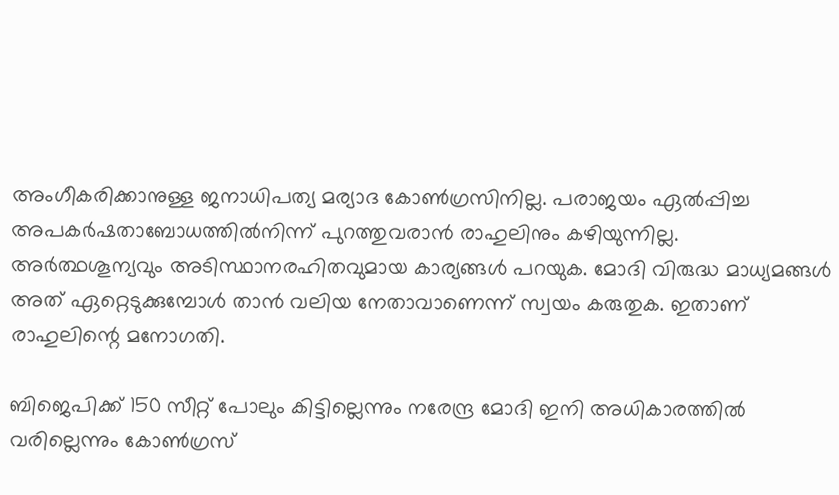അംഗീകരിക്കാനുള്ള ജനാധിപത്യ മര്യാദ കോണ്‍ഗ്രസിനില്ല. പരാജയം ഏല്‍പ്പിച്ച അപകര്‍ഷതാബോധത്തില്‍നിന്ന് പുറത്തുവരാന്‍ രാഹുലിനും കഴിയുന്നില്ല. അര്‍ത്ഥശൂന്യവും അടിസ്ഥാനരഹിതവുമായ കാര്യങ്ങള്‍ പറയുക. മോദി വിരുദ്ധ മാധ്യമങ്ങള്‍ അത് ഏറ്റെടുക്കുമ്പോള്‍ താന്‍ വലിയ നേതാവാണെന്ന് സ്വയം കരുതുക. ഇതാണ് രാഹുലിന്റെ മനോഗതി.

ബിജെപിക്ക് 150 സീറ്റ് പോലും കിട്ടില്ലെന്നും നരേന്ദ്ര മോദി ഇനി അധികാരത്തില്‍ വരില്ലെന്നും കോണ്‍ഗ്രസ്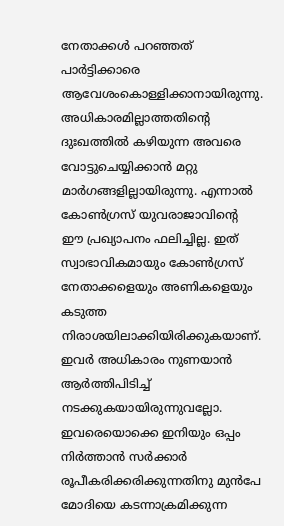നേതാക്കള്‍ പറഞ്ഞത് പാര്‍ട്ടിക്കാരെ ആവേശംകൊള്ളിക്കാനായിരുന്നു. അധികാരമില്ലാത്തതിന്റെ ദുഃഖത്തില്‍ കഴിയുന്ന അവരെ വോട്ടുചെയ്യിക്കാന്‍ മറ്റു മാര്‍ഗങ്ങളില്ലായിരുന്നു. എന്നാല്‍ കോണ്‍ഗ്രസ് യുവരാജാവിന്റെ ഈ പ്രഖ്യാപനം ഫലിച്ചില്ല. ഇത് സ്വാഭാവികമായും കോണ്‍ഗ്രസ് നേതാക്കളെയും അണികളെയും കടുത്ത നിരാശയിലാക്കിയിരിക്കുകയാണ്. ഇവര്‍ അധികാരം നുണയാന്‍ ആര്‍ത്തിപിടിച്ച് നടക്കുകയായിരുന്നുവല്ലോ. ഇവരെയൊക്കെ ഇനിയും ഒപ്പം നിര്‍ത്താന്‍ സര്‍ക്കാര്‍ രൂപീകരിക്കരിക്കുന്നതിനു മുന്‍പേ മോദിയെ കടന്നാക്രമിക്കുന്ന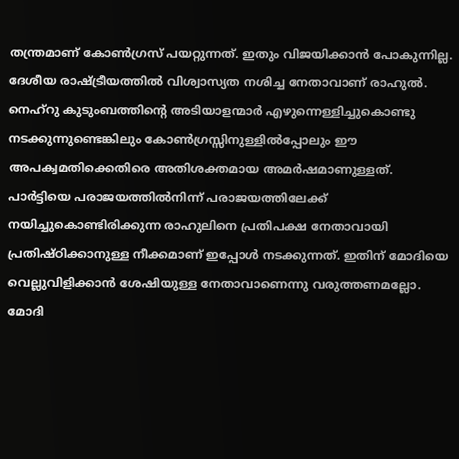തന്ത്രമാണ് കോണ്‍ഗ്രസ് പയറ്റുന്നത്. ഇതും വിജയിക്കാന്‍ പോകുന്നില്ല. ദേശീയ രാഷ്‌ട്രീയത്തില്‍ വിശ്വാസ്യത നശിച്ച നേതാവാണ് രാഹുല്‍. നെഹ്‌റു കുടുംബത്തിന്റെ അടിയാളന്മാര്‍ എഴുന്നെള്ളിച്ചുകൊണ്ടു നടക്കുന്നുണ്ടെങ്കിലും കോണ്‍ഗ്രസ്സിനുള്ളില്‍പ്പോലും ഈ അപക്വമതിക്കെതിരെ അതിശക്തമായ അമര്‍ഷമാണുള്ളത്. പാര്‍ട്ടിയെ പരാജയത്തില്‍നിന്ന് പരാജയത്തിലേക്ക് നയിച്ചുകൊണ്ടിരിക്കുന്ന രാഹുലിനെ പ്രതിപക്ഷ നേതാവായി പ്രതിഷ്ഠിക്കാനുള്ള നീക്കമാണ് ഇപ്പോള്‍ നടക്കുന്നത്. ഇതിന് മോദിയെ വെല്ലുവിളിക്കാന്‍ ശേഷിയുള്ള നേതാവാണെന്നു വരുത്തണമല്ലോ. മോദി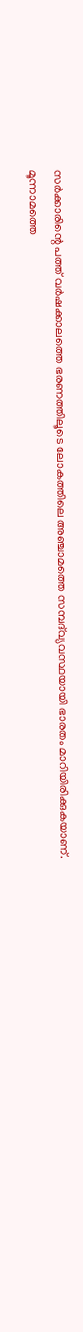സര്‍ക്കാരിന്റെ പത്ത് വര്‍ഷക്കാലത്തെ ഭരണത്തിലൂടെ ലോകത്തിലെ അഞ്ചാമത്തെ സമ്പദ്‌വ്യവസ്ഥയായി ഭാരതം മാറിയിരിക്കുകയാണ്. മൂന്നാമത്തെ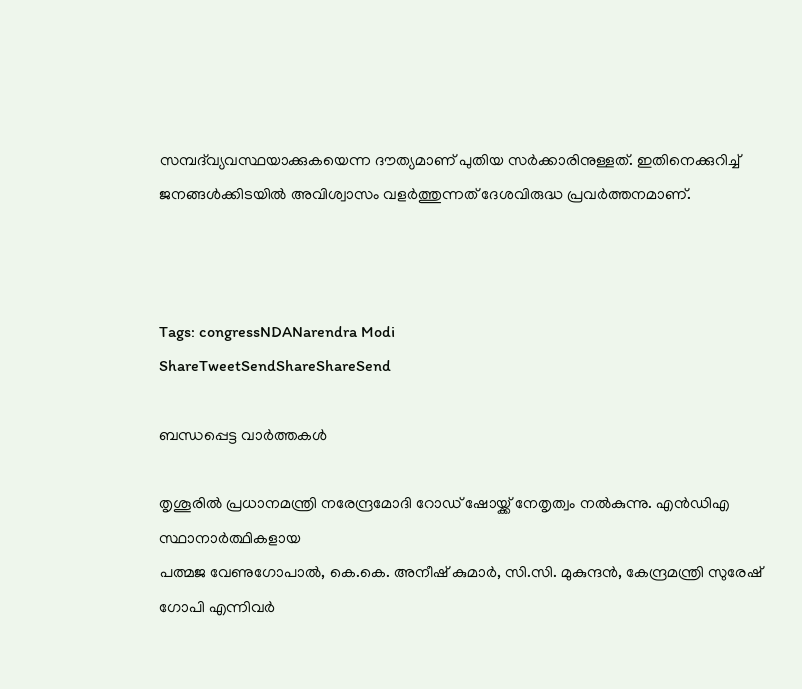സമ്പദ്‌വ്യവസ്ഥയാക്കുകയെന്ന ദൗത്യമാണ് പുതിയ സര്‍ക്കാരിനുള്ളത്. ഇതിനെക്കുറിച്ച് ജനങ്ങള്‍ക്കിടയില്‍ അവിശ്വാസം വളര്‍ത്തുന്നത് ദേശവിരുദ്ധ പ്രവര്‍ത്തനമാണ്.



Tags: congressNDANarendra Modi
ShareTweetSendShareShareSend

ബന്ധപ്പെട്ട വാര്‍ത്തകള്‍

തൃശൂരില്‍ പ്രധാനമന്ത്രി നരേന്ദ്രമോദി റോഡ് ഷോയ്ക്ക് നേതൃത്വം നല്‍കുന്നു. എന്‍ഡിഎ സ്ഥാനാര്‍ത്ഥികളായ
പത്മജ വേണുഗോപാല്‍, കെ.കെ. അനീഷ് കുമാര്‍, സി.സി. മുകുന്ദന്‍, കേന്ദ്രമന്ത്രി സുരേഷ് ഗോപി എന്നിവര്‍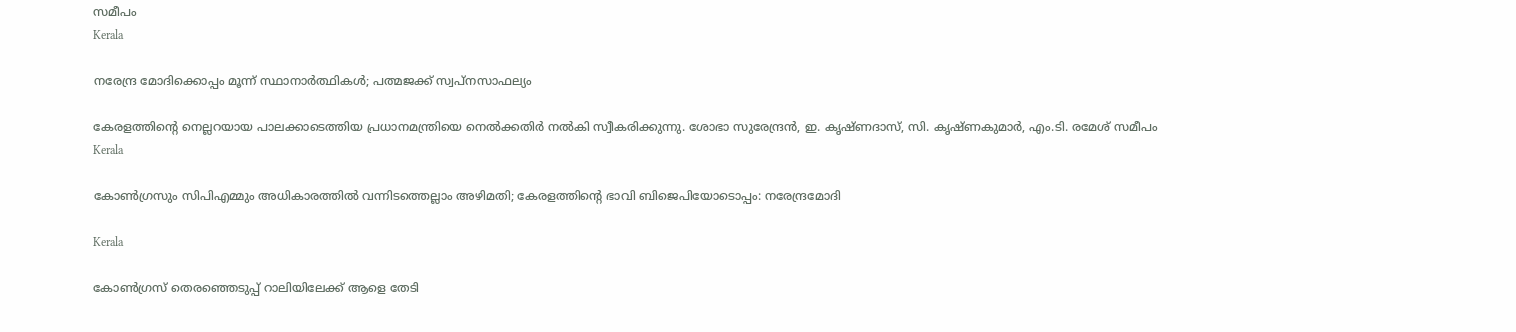സമീപം
Kerala

നരേന്ദ്ര മോദിക്കൊപ്പം മൂന്ന് സ്ഥാനാര്‍ത്ഥികള്‍; പത്മജക്ക് സ്വപ്‌നസാഫല്യം

കേരളത്തിന്റെ നെല്ലറയായ പാലക്കാടെത്തിയ പ്രധാനമന്ത്രിയെ നെല്‍ക്കതിര്‍ നല്‍കി സ്വീകരിക്കുന്നു. ശോഭാ സുരേന്ദ്രന്‍, ഇ. കൃഷ്ണദാസ്, സി. കൃഷ്ണകുമാര്‍, എം.ടി. രമേശ് സമീപം
Kerala

കോണ്‍ഗ്രസും സിപിഎമ്മും അധികാരത്തില്‍ വന്നിടത്തെല്ലാം അഴിമതി; കേരളത്തിന്റെ ഭാവി ബിജെപിയോടൊപ്പം: നരേന്ദ്രമോദി

Kerala

കോണ്‍ഗ്രസ് തെരഞ്ഞെടുപ്പ് റാലിയിലേക്ക് ആളെ തേടി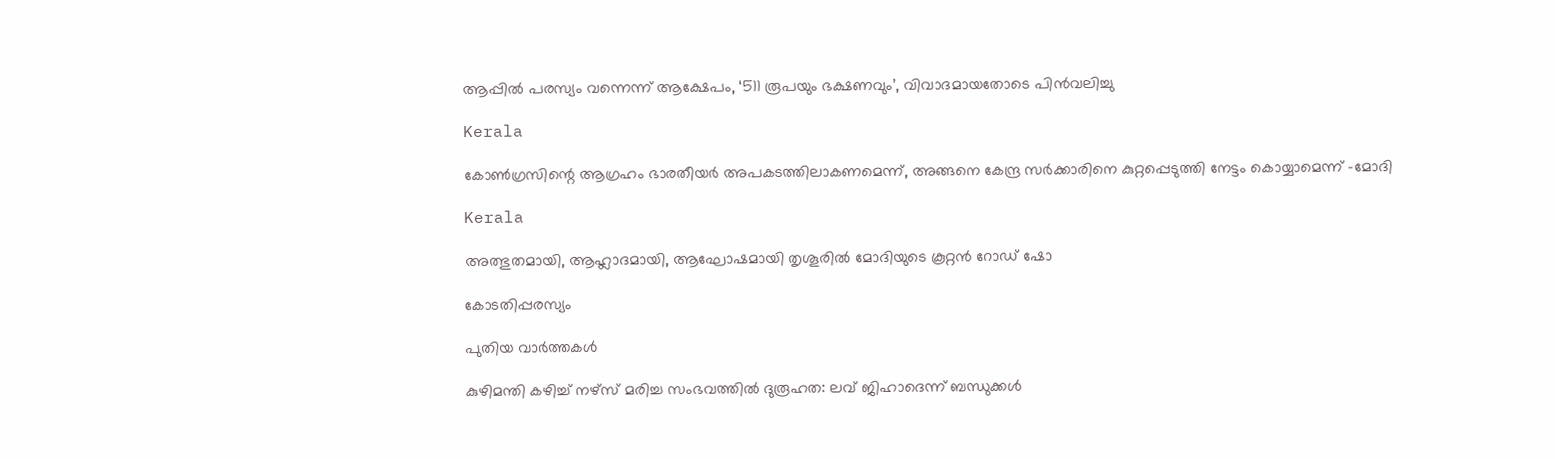ആപ്പില്‍ പരസ്യം വന്നെന്ന് ആക്ഷേപം, ‘511 രൂപയും ഭക്ഷണവും’, വിവാദമായതോടെ പിന്‍വലിച്ചു

Kerala

കോണ്‍ഗ്രസിന്റെ ആഗ്രഹം ഭാരതീയര്‍ അപകടത്തിലാകണമെന്ന്, അങ്ങനെ കേന്ദ്ര സര്‍ക്കാരിനെ കുറ്റപ്പെടുത്തി നേട്ടം കൊയ്യാമെന്ന് -മോദി

Kerala

അത്ഭുതമായി, ആഹ്ലാദമായി, ആഘോഷമായി തൃശൂരിൽ മോദിയുടെ കൂറ്റൻ റോഡ് ഷോ

കോടതിപ്പരസ്യം

പുതിയ വാര്‍ത്തകള്‍

കുഴിമന്തി കഴിച്ച് നഴ്‌സ് മരിച്ച സംഭവത്തില്‍ ദുരൂഹത: ലവ് ജിഹാദെന്ന് ബന്ധുക്കള്‍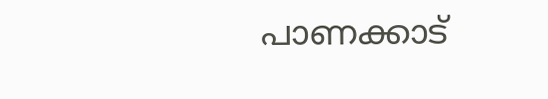പാണക്കാട്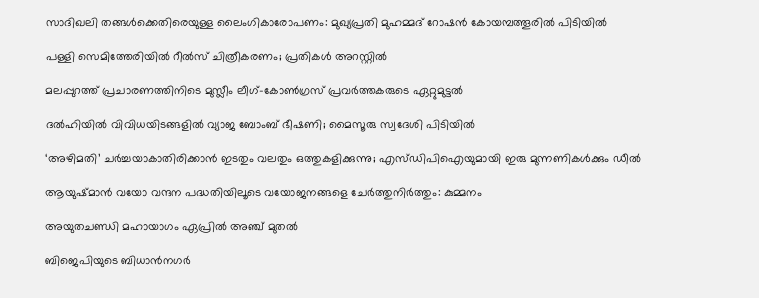സാദിഖലി തങ്ങൾക്കെതിരെയുള്ള ലൈംഗികാരോപണം: മുഖ്യപ്രതി മുഹമ്മദ് റോഷന്‍ കോയമ്പത്തൂരില്‍ പിടിയില്‍

പള്ളി സെമിത്തേരിയില്‍ റീല്‍സ് ചിത്രീകരണം; പ്രതികള്‍ അറസ്റ്റില്‍

മലപ്പുറത്ത് പ്രചാരണത്തിനിടെ മുസ്ലീം ലീഗ്-കോൺഗ്രസ് പ്രവർത്തകരുടെ ഏറ്റുമുട്ടൽ

ദല്‍ഹിയിൽ വിവിധയിടങ്ങളിൽ വ്യാജ ബോംബ് ഭീഷണി; മൈസൂരു സ്വദേശി പിടിയിൽ

‘അഴിമതി’ ചര്‍ച്ചയാകാതിരിക്കാന്‍ ഇടതും വലതും ഒത്തുകളിക്കുന്നു; എസ്ഡിപിഐയുമായി ഇരു മുന്നണികള്‍ക്കും ഡീല്‍

ആയുഷ്മാന്‍ വയോ വന്ദന പദ്ധതിയിലൂടെ വയോജനങ്ങളെ ചേര്‍ത്തുനിര്‍ത്തും: കുമ്മനം

അയുതചണ്ഡി മഹായാഗം ഏപ്രില്‍ അഞ്ച് മുതല്‍

ബിജെപിയുടെ ബിധാന്‍നഗര്‍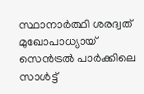സ്ഥാനാര്‍ത്ഥി ശരദ്വത് മുഖോപാധ്യായ് സെന്‍ട്രല്‍ പാര്‍ക്കിലെ സാള്‍ട്ട്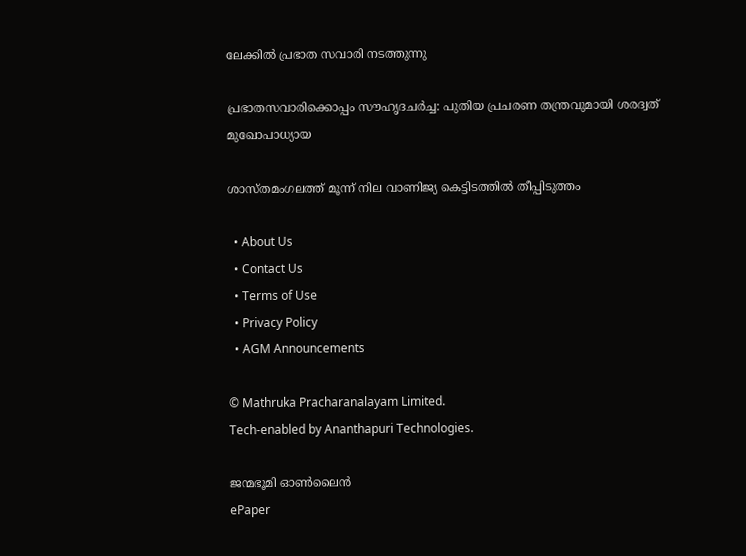ലേക്കില്‍ പ്രഭാത സവാരി നടത്തുന്നു

പ്രഭാതസവാരിക്കൊപ്പം സൗഹൃദചര്‍ച്ച: പുതിയ പ്രചരണ തന്ത്രവുമായി ശരദ്വത് മുഖോപാധ്യായ

ശാസ്തമംഗലത്ത് മൂന്ന് നില വാണിജ്യ കെട്ടിടത്തിൽ തീപ്പിടുത്തം

  • About Us
  • Contact Us
  • Terms of Use
  • Privacy Policy
  • AGM Announcements

© Mathruka Pracharanalayam Limited.
Tech-enabled by Ananthapuri Technologies.

ജന്മഭൂമി ഓണ്‍ലൈന്‍
ePaper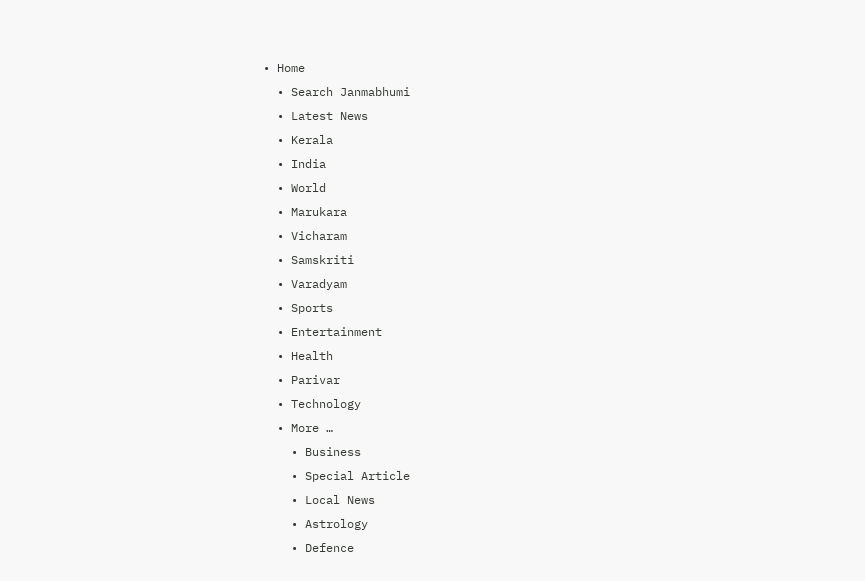• Home
  • Search Janmabhumi
  • Latest News
  • Kerala
  • India
  • World
  • Marukara
  • Vicharam
  • Samskriti
  • Varadyam
  • Sports
  • Entertainment
  • Health
  • Parivar
  • Technology
  • More …
    • Business
    • Special Article
    • Local News
    • Astrology
    • Defence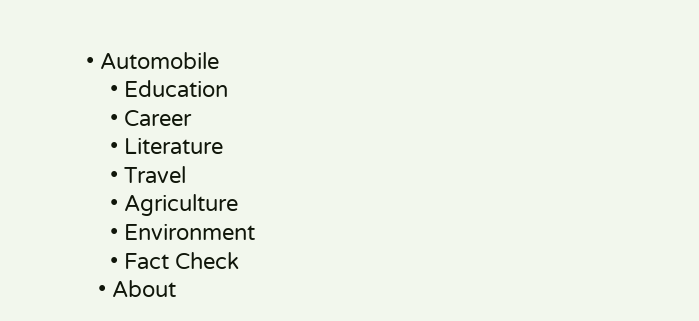• Automobile
    • Education
    • Career
    • Literature
    • Travel
    • Agriculture
    • Environment
    • Fact Check
  • About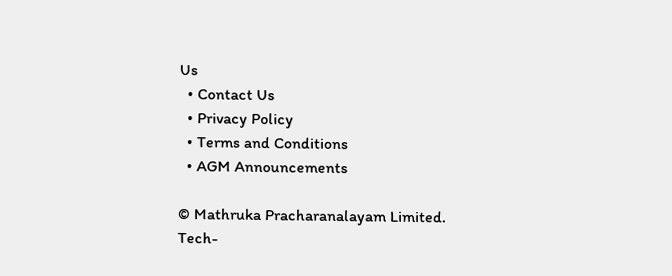Us
  • Contact Us
  • Privacy Policy
  • Terms and Conditions
  • AGM Announcements

© Mathruka Pracharanalayam Limited.
Tech-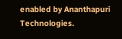enabled by Ananthapuri Technologies.